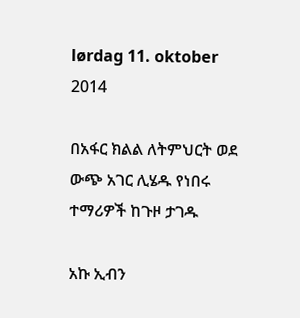lørdag 11. oktober 2014

በአፋር ክልል ለትምህርት ወደ ውጭ አገር ሊሄዱ የነበሩ ተማሪዎች ከጉዞ ታገዱ

አኩ ኢብን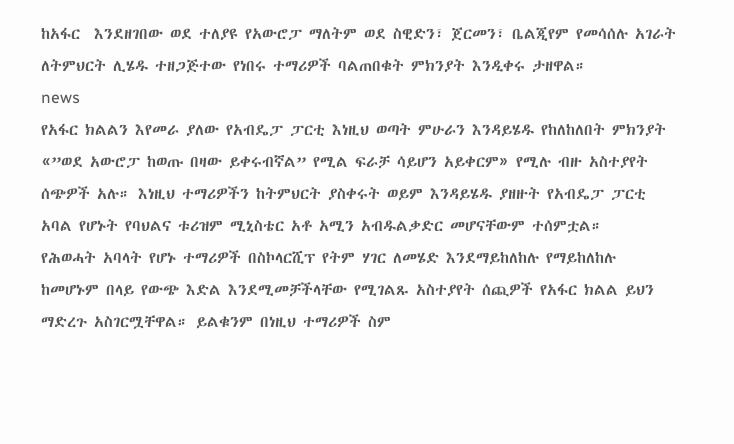ከአፋር  እንደዘገበው ወደ ተለያዩ የአውሮፓ ማለትም ወደ ስዊድን፣ ጀርመን፣ ቤልጂየም የመሳሰሉ አገራት ለትምህርት ሊሄዱ ተዘጋጅተው የነበሩ ተማሪዎች ባልጠበቁት ምክንያት እንዲቀሩ ታዘዋል።
news
የአፋር ክልልን እየመራ ያለው የአብዴፓ ፓርቲ እነዚህ ወጣት ምሁራን እንዳይሄዱ የከለከለበት ምክንያት «”ወደ አውሮፓ ከወጡ በዛው ይቀሩብኛል” የሚል ፍራቻ ሳይሆን አይቀርም» የሚሉ ብዙ አስተያየት ሰጭዎች አሉ። እነዚህ ተማሪዎችን ከትምህርት ያስቀሩት ወይም እንዳይሄዱ ያዘዙት የአብዴፓ ፓርቲ አባል የሆኑት የባህልና ቱሪዝም ሚኒስቴር አቶ አሚን አብዱልቃድር መሆናቸውም ተሰምቷል።
የሕወሓት አባላት የሆኑ ተማሪዎች በስኮላርሺፕ የትም ሃገር ለመሄድ እንደማይከለከሉ የማይከለከሉ ከመሆኑም በላይ የውጭ እድል እንደሚመቻችላቸው የሚገልጹ አስተያየት ሰጪዎች የአፋር ክልል ይህን ማድረጉ አስገርሟቸዋል። ይልቁንም በነዚህ ተማሪዎች ስም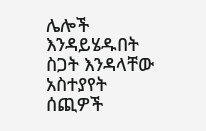ሌሎች እንዳይሄዱበት ስጋት እንዳላቸው አስተያየት ሰጪዎች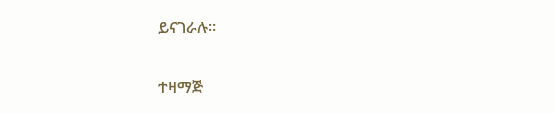ይናገራሉ።

ተዛማጅ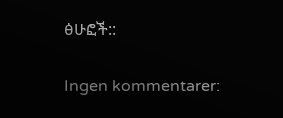ፅሁፎች::

Ingen kommentarer: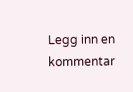Legg inn en kommentar